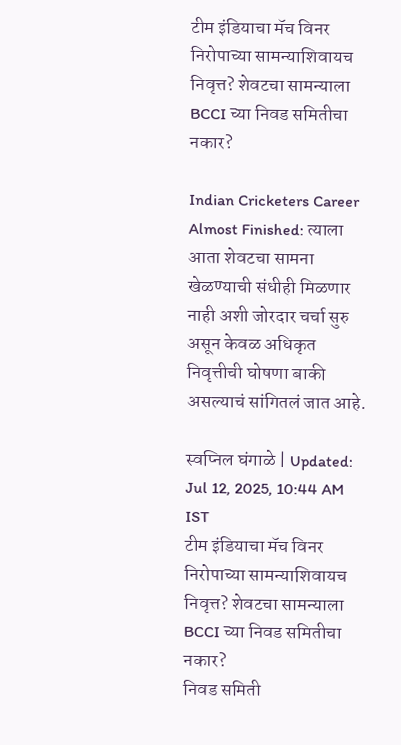टीम इंडियाचा मॅच विनर निरोपाच्या सामन्याशिवायच निवृत्त? शेवटचा सामन्याला BCCI च्या निवड समितीचा नकार?

Indian Cricketers Career Almost Finished: त्याला आता शेवटचा सामना खेळण्याची संधीही मिळणार नाही अशी जोरदार चर्चा सुरु असून केवळ अधिकृत निवृत्तीची घोषणा बाकी असल्याचं सांगितलं जात आहे.

स्वप्निल घंगाळे | Updated: Jul 12, 2025, 10:44 AM IST
टीम इंडियाचा मॅच विनर निरोपाच्या सामन्याशिवायच निवृत्त? शेवटचा सामन्याला BCCI च्या निवड समितीचा नकार?
निवड समिती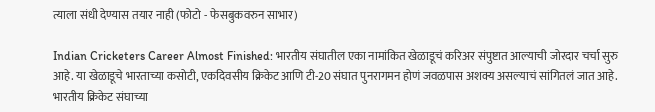त्याला संधी देण्यास तयार नाही (फोटो - फेसबुकवरुन साभार)

Indian Cricketers Career Almost Finished: भारतीय संघातील एका नामांकित खेळाडूचं करिअर संपुष्टात आल्याची जोरदार चर्चा सुरु आहे. या खेळाडूचे भारताच्या कसोटी, एकदिवसीय क्रिकेट आणि टी-20 संघात पुनरागमन होणं जवळपास अशक्य असल्याचं सांगितलं जात आहे. भारतीय क्रिकेट संघाच्या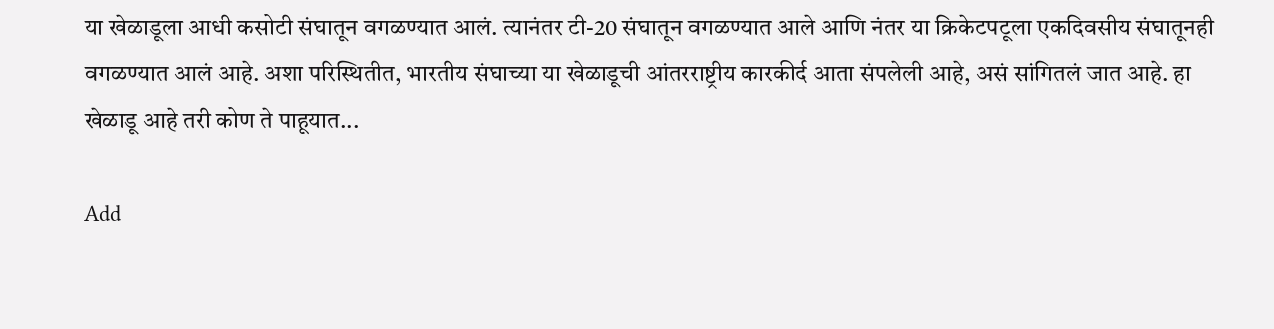या खेळाडूला आधी कसोटी संघातून वगळण्यात आलं. त्यानंतर टी-20 संघातून वगळण्यात आले आणि नंतर या क्रिकेटपटूला एकदिवसीय संघातूनही वगळण्यात आलं आहे. अशा परिस्थितीत, भारतीय संघाच्या या खेळाडूची आंतरराष्ट्रीय कारकीर्द आता संपलेली आहे, असं सांगितलं जात आहे. हा खेळाडू आहे तरी कोण ते पाहूयात...

Add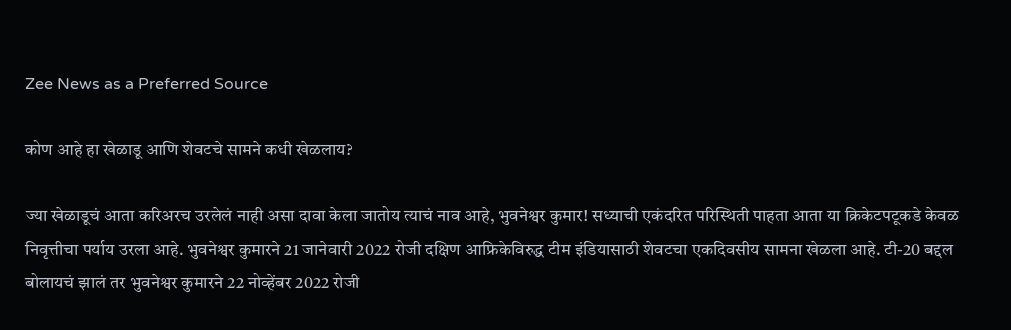Zee News as a Preferred Source

कोण आहे हा खेळाडू आणि शेवटचे सामने कधी खेळलाय?

ज्या खेळाडूचं आता करिअरच उरलेलं नाही असा दावा केला जातोय त्याचं नाव आहे, भुवनेश्वर कुमार! सध्याची एकंदरित परिस्थिती पाहता आता या क्रिकेटपटूकडे केवळ निवृत्तीचा पर्याय उरला आहे. भुवनेश्वर कुमारने 21 जानेवारी 2022 रोजी दक्षिण आफ्रिकेविरुद्ध टीम इंडियासाठी शेवटचा एकदिवसीय सामना खेळला आहे. टी-20 बद्दल बोलायचं झालं तर भुवनेश्वर कुमारने 22 नोव्हेंबर 2022 रोजी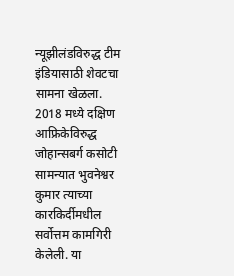न्यूझीलंडविरुद्ध टीम इंडियासाठी शेवटचा सामना खेळला. 2018 मध्ये दक्षिण आफ्रिकेविरुद्ध जोहान्सबर्ग कसोटी सामन्यात भुवनेश्वर कुमार त्याच्या कारकिर्दीमधील सर्वोत्तम कामगिरी केलेली. या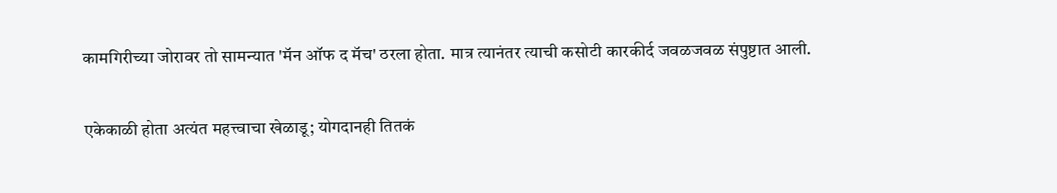कामगिरीच्या जोरावर तो सामन्यात 'मॅन ऑफ द मॅच' ठरला होता. मात्र त्यानंतर त्याची कसोटी कारकीर्द जवळजवळ संपुष्टात आली.

एकेकाळी होता अत्यंत महत्त्वाचा खेळाडू; योगदानही तितकं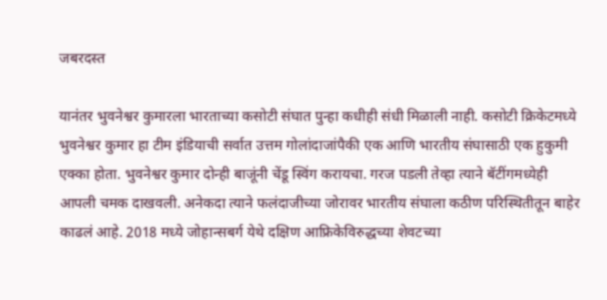जबरदस्त

यानंतर भुवनेश्वर कुमारला भारताच्या कसोटी संघात पुन्हा कधीही संधी मिळाली नाही. कसोटी क्रिकेटमध्ये भुवनेश्वर कुमार हा टीम इंडियाची सर्वात उत्तम गोलांदाजांपैकी एक आणि भारतीय संघासाठी एक हुकुमी एक्का होता. भुवनेश्वर कुमार दोन्ही बाजूंनी चेंडू स्विंग करायचा. गरज पडली तेव्हा त्याने बॅटींगमध्येही आपली चमक दाखवली. अनेकदा त्याने फलंदाजीच्या जोरावर भारतीय संघाला कठीण परिस्थितीतून बाहेर काढलं आहे. 2018 मध्ये जोहान्सबर्ग येथे दक्षिण आफ्रिकेविरुद्धच्या शेवटच्या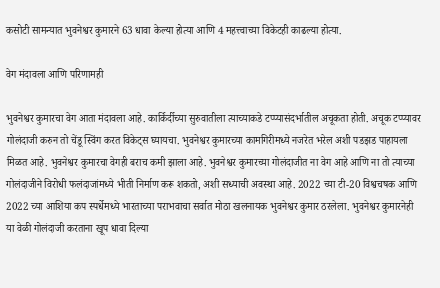कसोटी सामन्यात भुवनेश्वर कुमारने 63 धावा केल्या होत्या आणि 4 महत्त्वाच्या विकेटही काढल्या होत्या.

वेग मंदावला आणि परिणामही

भुवनेश्वर कुमारचा वेग आता मंदावला आहे. कार्किर्दीच्या सुरुवातीला त्याच्याकडे टप्प्यासंदर्भातील अचूकता होती. अचूक टप्प्यावर गोलंदाजी करुन तो चेंडू स्विंग करत विकेट्स घ्यायचा. भुवनेश्वर कुमारच्या कामगिरीमध्ये नजरेत भरेल अशी पडझड पाहायला मिळत आहे. भुवनेश्वर कुमारचा वेगही बराच कमी झाला आहे. भुवनेश्वर कुमारच्या गोलंदाजीत ना वेग आहे आणि ना तो त्याच्या गोलंदाजीने विरोधी फलंदाजांमध्ये भीती निर्माण करू शकतो, अशी सध्याची अवस्था आहे. 2022 च्या टी-20 विश्वचषक आणि 2022 च्या आशिया कप स्पर्धेमध्ये भारताच्या पराभवाचा सर्वात मोठा खलनायक भुवनेश्वर कुमार ठरलेला. भुवनेश्वर कुमारनेही या वेळी गोलंदाजी करताना खूप धावा दिल्या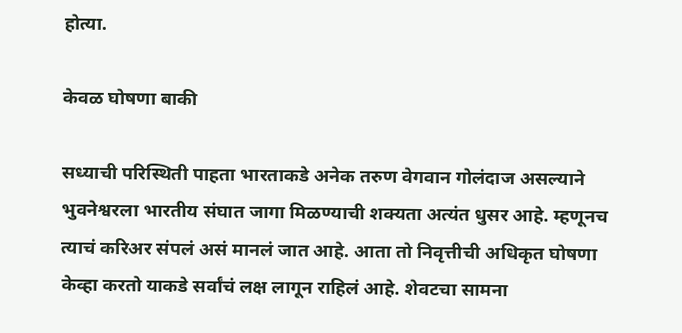होत्या.

केवळ घोषणा बाकी

सध्याची परिस्थिती पाहता भारताकडे अनेक तरुण वेगवान गोलंदाज असल्याने भुवनेश्वरला भारतीय संघात जागा मिळण्याची शक्यता अत्यंत धुसर आहे. म्हणूनच त्याचं करिअर संपलं असं मानलं जात आहे. आता तो निवृत्तीची अधिकृत घोषणा केव्हा करतो याकडे सर्वांचं लक्ष लागून राहिलं आहे. शेवटचा सामना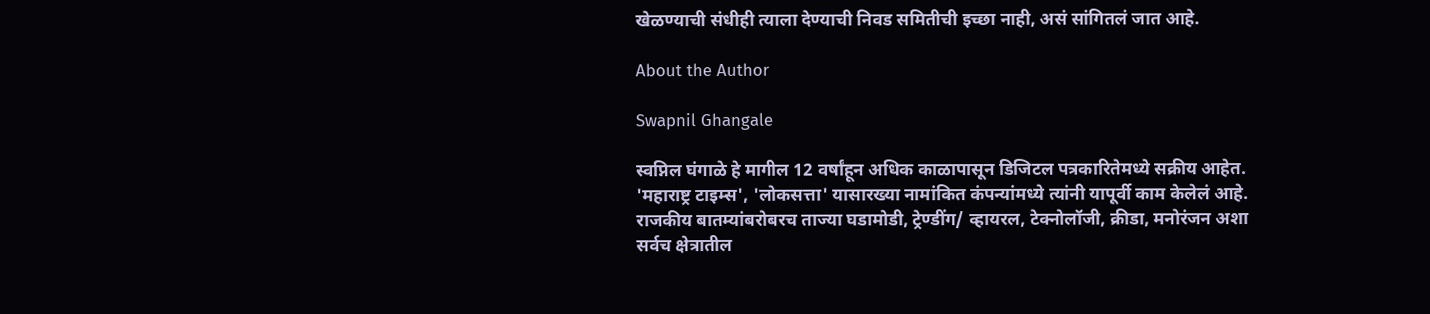खेळण्याची संधीही त्याला देण्याची निवड समितीची इच्छा नाही, असं सांगितलं जात आहे.

About the Author

Swapnil Ghangale

स्वप्निल घंगाळे हे मागील 12 वर्षांहून अधिक काळापासून डिजिटल पत्रकारितेमध्ये सक्रीय आहेत. 'महाराष्ट्र टाइम्स', 'लोकसत्ता' यासारख्या नामांकित कंपन्यांमध्ये त्यांनी यापूर्वी काम केलेलं आहे. राजकीय बातम्यांबरोबरच ताज्या घडामोडी, ट्रेण्डींग/ व्हायरल, टेक्नोलॉजी, क्रीडा, मनोरंजन अशा सर्वच क्षेत्रातील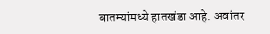बातम्यांमध्ये हातखंडा आहे. अवांतर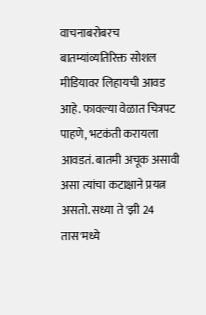वाचनाबरोबरच बातम्यांव्यतिरिक्त सोशल मीडियावर लिहायची आवड आहे. फावल्या वेळात चित्रपट पाहणे, भटकंती करायला आवडतं. बातमी अचूक असावी असा त्यांचा कटाक्षाने प्रयत्न असतो. सध्या ते 'झी 24 तास'मध्ये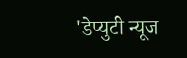'डेप्युटी न्यूज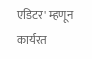एडिटर' म्हणून कार्यरत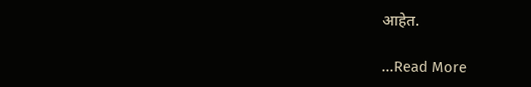आहेत.

...Read More